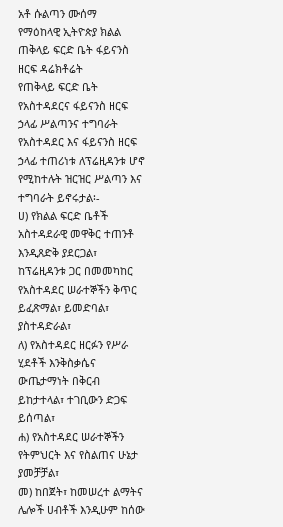አቶ ሱልጣን ሙሰማ
የማዕከላዊ ኢትዮጵያ ክልል ጠቅላይ ፍርድ ቤት ፋይናንስ ዘርፍ ዳሬክቶሬት
የጠቅላይ ፍርድ ቤት የአስተዳደርና ፋይናንስ ዘርፍ ኃላፊ ሥልጣንና ተግባራት
የአስተዳደር እና ፋይናንስ ዘርፍ ኃላፊ ተጠሪነቱ ለፕሬዚዳንቱ ሆኖ የሚከተሉት ዝርዝር ሥልጣን እና ተግባራት ይኖሩታል፡-
ሀ) የክልል ፍርድ ቤቶች አስተዳደራዊ መዋቅር ተጠንቶ እንዲጸድቅ ያደርጋል፣ ከፕሬዚዳንቱ ጋር በመመካከር የአስተዳደር ሠራተኞችን ቅጥር ይፈጽማል፣ ይመድባል፣ ያስተዳድራል፣
ለ) የአስተዳደር ዘርፉን የሥራ ሂደቶች እንቅስቃሴና ውጤታማነት በቅርብ ይከታተላል፣ ተገቢውን ድጋፍ ይሰጣል፣
ሐ) የአስተዳደር ሠራተኞችን የትምህርት እና የስልጠና ሁኔታ ያመቻቻል፣
መ) ከበጀት፣ ከመሠረተ ልማትና ሌሎች ሀብቶች እንዲሁም ከሰው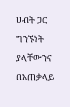ሀብት ጋር ግንኙነት ያላቸውንና በአጠቃላይ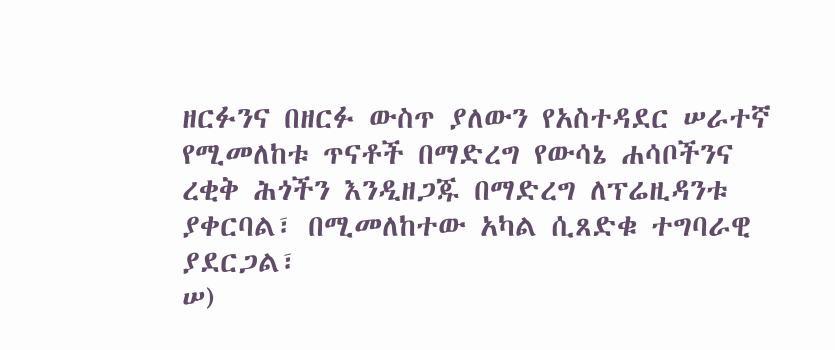ዘርፉንና በዘርፉ ውስጥ ያለውን የአስተዳደር ሠራተኛ የሚመለከቱ ጥናቶች በማድረግ የውሳኔ ሐሳቦችንና ረቂቅ ሕጎችን እንዲዘጋጁ በማድረግ ለፕሬዚዳንቱ ያቀርባል፣ በሚመለከተው አካል ሲጸድቁ ተግባራዊ ያደርጋል፣
ሠ)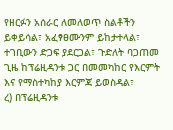የዘርፉን አሰራር ለመለወጥ ስልቶችን ይቀይሳል፣ አፈፃፀሙንም ይከታተላል፣ ተገቢውን ድጋፍ ያደርጋል፣ ጉድለት ባጋጠመ ጊዜ ከፕሬዚዳንቱ ጋር በመመካከር የእርምት እና የማስተካከያ እርምጃ ይወስዳል፣
ረ) በፕሬዚዳንቱ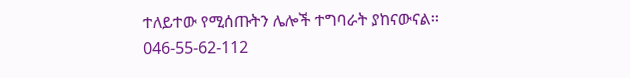ተለይተው የሚሰጡትን ሌሎች ተግባራት ያከናውናል፡፡
046-55-62-112